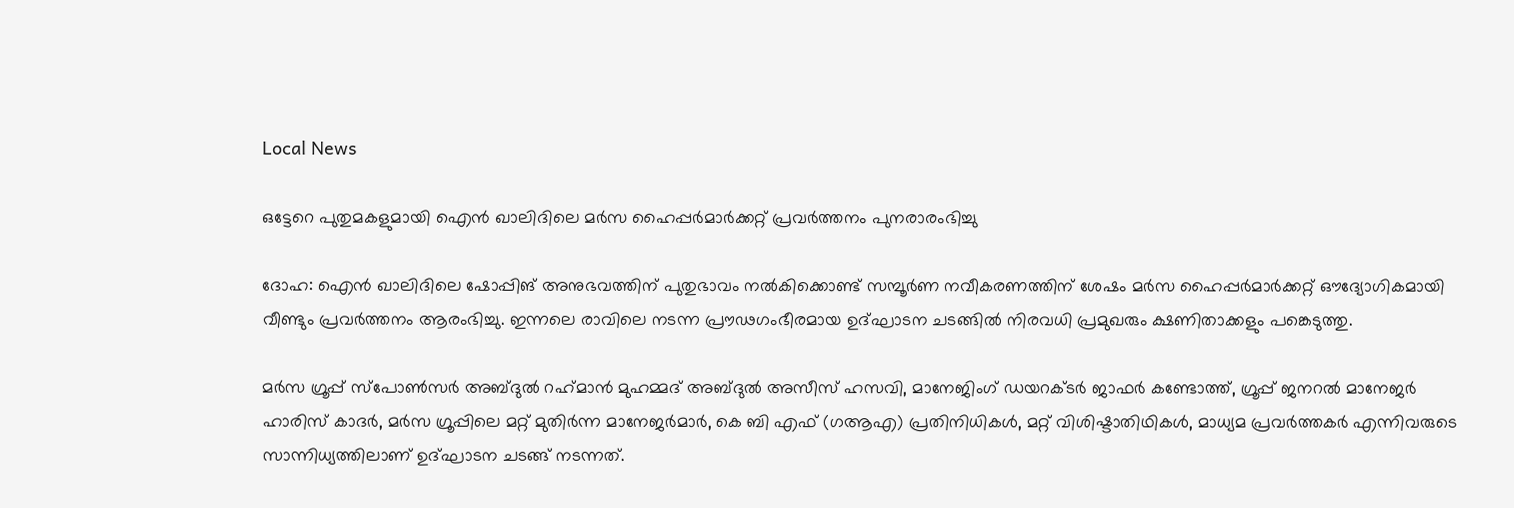Local News

ഒട്ടേറെ പുതുമകളുമായി ഐന്‍ ഖാലിദിലെ മര്‍സ ഹൈപ്പര്‍മാര്‍ക്കറ്റ് പ്രവര്‍ത്തനം പുനരാരംഭിച്ചു

ദോഹ: ഐന്‍ ഖാലിദിലെ ഷോപ്പിങ് അനുഭവത്തിന് പുതുഭാവം നല്‍കിക്കൊണ്ട് സമ്പൂര്‍ണ നവീകരണത്തിന് ശേഷം മര്‍സ ഹൈപ്പര്‍മാര്‍ക്കറ്റ് ഔദ്യോഗികമായി വീണ്ടും പ്രവര്‍ത്തനം ആരംഭിച്ചു. ഇന്നലെ രാവിലെ നടന്ന പ്രൗഢഗംഭീരമായ ഉദ്ഘാടന ചടങ്ങില്‍ നിരവധി പ്രമുഖരും ക്ഷണിതാക്കളും പങ്കെടുത്തു.

മര്‍സ ഗ്രൂപ്പ് സ്‌പോണ്‍സര്‍ അബ്ദുല്‍ റഹ്‌മാന്‍ മുഹമ്മദ് അബ്ദുല്‍ അസീസ് ഹസവി, മാനേജിംഗ് ഡയറക്ടര്‍ ജാഫര്‍ കണ്ടോത്ത്, ഗ്രൂപ്പ് ജനറല്‍ മാനേജര്‍ ഹാരിസ് കാദര്‍, മര്‍സ ഗ്രൂപ്പിലെ മറ്റ് മുതിര്‍ന്ന മാനേജര്‍മാര്‍, കെ ബി എഫ് (ഗആഎ) പ്രതിനിധികള്‍, മറ്റ് വിശിഷ്ടാതിഥികള്‍, മാധ്യമ പ്രവര്‍ത്തകര്‍ എന്നിവരുടെ സാന്നിധ്യത്തിലാണ് ഉദ്ഘാടന ചടങ്ങ് നടന്നത്.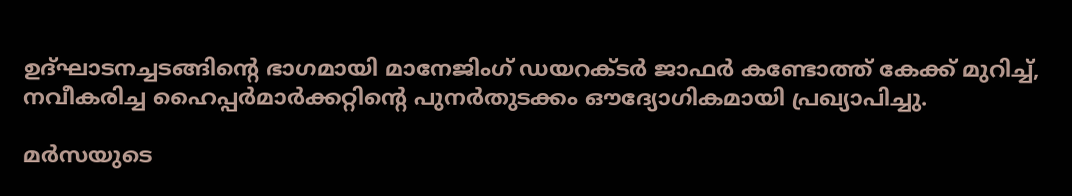ഉദ്ഘാടനച്ചടങ്ങിന്റെ ഭാഗമായി മാനേജിംഗ് ഡയറക്ടര്‍ ജാഫര്‍ കണ്ടോത്ത് കേക്ക് മുറിച്ച്, നവീകരിച്ച ഹൈപ്പര്‍മാര്‍ക്കറ്റിന്റെ പുനര്‍തുടക്കം ഔദ്യോഗികമായി പ്രഖ്യാപിച്ചു.

മര്‍സയുടെ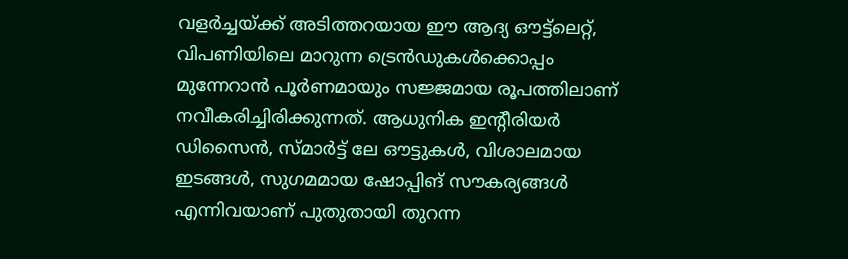വളര്‍ച്ചയ്ക്ക് അടിത്തറയായ ഈ ആദ്യ ഔട്ട്ലെറ്റ്, വിപണിയിലെ മാറുന്ന ട്രെന്‍ഡുകള്‍ക്കൊപ്പം മുന്നേറാന്‍ പൂര്‍ണമായും സജ്ജമായ രൂപത്തിലാണ് നവീകരിച്ചിരിക്കുന്നത്. ആധുനിക ഇന്റീരിയര്‍ ഡിസൈന്‍, സ്മാര്‍ട്ട് ലേ ഔട്ടുകള്‍, വിശാലമായ ഇടങ്ങള്‍, സുഗമമായ ഷോപ്പിങ് സൗകര്യങ്ങള്‍ എന്നിവയാണ് പുതുതായി തുറന്ന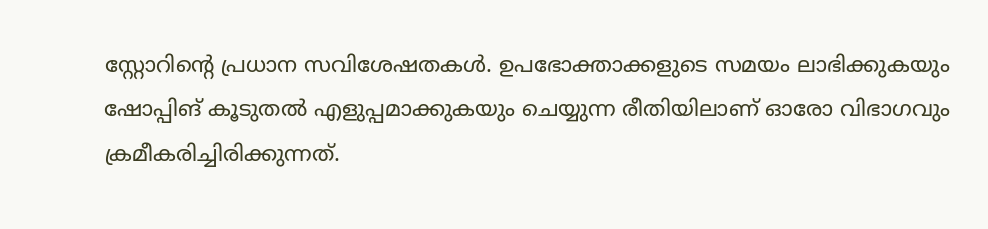സ്റ്റോറിന്റെ പ്രധാന സവിശേഷതകള്‍. ഉപഭോക്താക്കളുടെ സമയം ലാഭിക്കുകയും ഷോപ്പിങ് കൂടുതല്‍ എളുപ്പമാക്കുകയും ചെയ്യുന്ന രീതിയിലാണ് ഓരോ വിഭാഗവും ക്രമീകരിച്ചിരിക്കുന്നത്.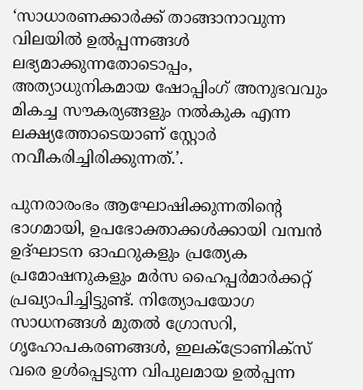‘സാധാരണക്കാര്‍ക്ക് താങ്ങാനാവുന്ന വിലയില്‍ ഉല്‍പ്പന്നങ്ങള്‍ ലഭ്യമാക്കുന്നതോടൊപ്പം, അത്യാധുനികമായ ഷോപ്പിംഗ് അനുഭവവും മികച്ച സൗകര്യങ്ങളും നല്‍കുക എന്ന ലക്ഷ്യത്തോടെയാണ് സ്റ്റോര്‍ നവീകരിച്ചിരിക്കുന്നത്.’.

പുനരാരംഭം ആഘോഷിക്കുന്നതിന്റെ ഭാഗമായി, ഉപഭോക്താക്കള്‍ക്കായി വമ്പന്‍ ഉദ്ഘാടന ഓഫറുകളും പ്രത്യേക പ്രമോഷനുകളും മര്‍സ ഹൈപ്പര്‍മാര്‍ക്കറ്റ് പ്രഖ്യാപിച്ചിട്ടുണ്ട്. നിത്യോപയോഗ സാധനങ്ങള്‍ മുതല്‍ ഗ്രോസറി, ഗൃഹോപകരണങ്ങള്‍, ഇലക്ട്രോണിക്‌സ് വരെ ഉള്‍പ്പെടുന്ന വിപുലമായ ഉല്‍പ്പന്ന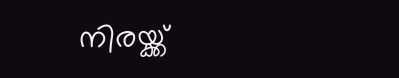നിരയ്ക്ക്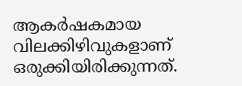ആകര്‍ഷകമായ വിലക്കിഴിവുകളാണ് ഒരുക്കിയിരിക്കുന്നത്.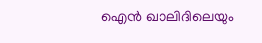ഐന്‍ ഖാലിദിലെയും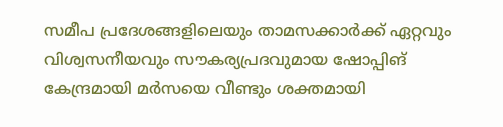സമീപ പ്രദേശങ്ങളിലെയും താമസക്കാര്‍ക്ക് ഏറ്റവും വിശ്വസനീയവും സൗകര്യപ്രദവുമായ ഷോപ്പിങ് കേന്ദ്രമായി മര്‍സയെ വീണ്ടും ശക്തമായി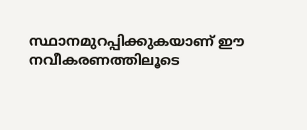സ്ഥാനമുറപ്പിക്കുകയാണ് ഈ നവീകരണത്തിലൂടെ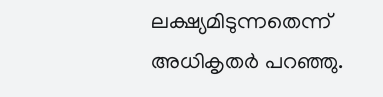ലക്ഷ്യമിടുന്നതെന്ന് അധികൃതര്‍ പറഞ്ഞു.